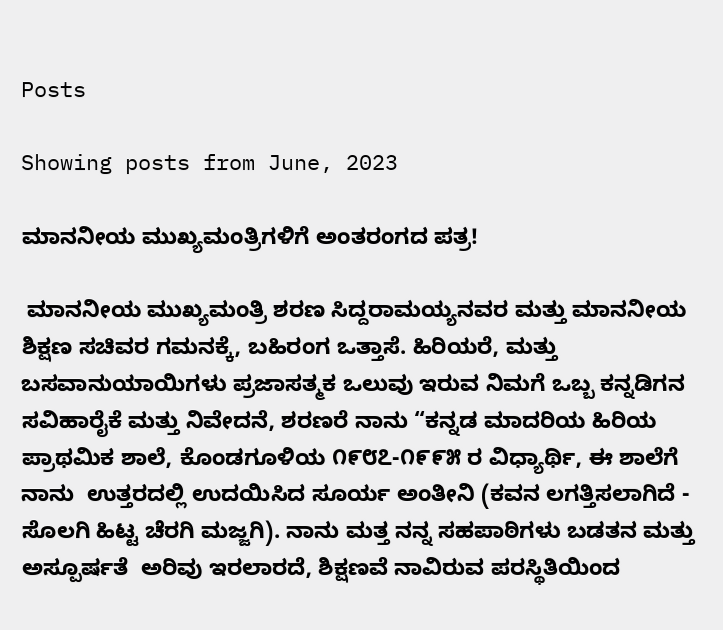Posts

Showing posts from June, 2023

ಮಾನನೀಯ ಮುಖ್ಯಮಂತ್ರಿಗಳಿಗೆ ಅಂತರಂಗದ ಪತ್ರ!

 ಮಾನನೀಯ ಮುಖ್ಯಮಂತ್ರಿ ಶರಣ ಸಿದ್ದರಾಮಯ್ಯನವರ ಮತ್ತು ಮಾನನೀಯ ಶಿಕ್ಷಣ ಸಚಿವರ ಗಮನಕ್ಕೆ, ಬಹಿರಂಗ ಒತ್ತಾಸೆ. ಹಿರಿಯರೆ, ಮತ್ತು ಬಸವಾನುಯಾಯಿಗಳು ಪ್ರಜಾಸತ್ಮಕ ಒಲುವು ಇರುವ ನಿಮಗೆ ಒಬ್ಬ ಕನ್ನಡಿಗನ ಸವಿಹಾರೈಕೆ ಮತ್ತು ನಿವೇದನೆ, ಶರಣರೆ ನಾನು “ಕನ್ನಡ ಮಾದರಿಯ ಹಿರಿಯ ಪ್ರಾಥಮಿಕ ಶಾಲೆ, ಕೊಂಡಗೂಳಿಯ ೧೯೮೭-೧೯೯೫ ರ ವಿಧ್ಯಾರ್ಥಿ, ಈ ಶಾಲೆಗೆ ನಾನು  ಉತ್ತರದಲ್ಲಿ ಉದಯಿಸಿದ ಸೂರ್ಯ ಅಂತೀನಿ (ಕವನ ಲಗತ್ತಿಸಲಾಗಿದೆ - ಸೊಲಗಿ ಹಿಟ್ಟ ಚೆರಗಿ ಮಜ್ಜಗಿ). ನಾನು ಮತ್ತ ನನ್ನ ಸಹಪಾಠಿಗಳು ಬಡತನ ಮತ್ತು ಅಸ್ಪೂರ್ಷತೆ  ಅರಿವು ಇರಲಾರದೆ, ಶಿಕ್ಷಣವೆ ನಾವಿರುವ ಪರಸ್ಥಿತಿಯಿಂದ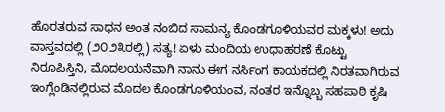ಹೊರತರುವ ಸಾಧನ ಅಂತ ನಂಬಿದ ಸಾಮನ್ಯ ಕೊಂಡಗೂಳಿಯವರ ಮಕ್ಕಳು! ಅದು ವಾಸ್ತವದಲ್ಲಿ (೨೦೨೩ರಲ್ಲಿ) ಸತ್ಯ! ಏಳು ಮಂದಿಯ ಉಧಾಹರಣೆ ಕೊಟ್ಟು ನಿರೂಪಿಸ್ತಿನಿ, ಮೊದಲಯನೆವಾಗಿ ನಾನು ಈಗ ನರ್ಸಿಂಗ ಕಾಯಕದಲ್ಲಿ ನಿರತವಾಗಿರುವ ಇಂಗ್ಲೆಂಡಿನಲ್ಲಿರುವ ಮೊದಲ ಕೊಂಡಗೂಳಿಯಂವ, ನಂತರ ಇನ್ನೊಬ್ಬ ಸಹಪಾಠಿ ಕೃಷಿ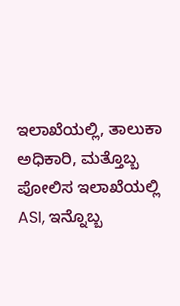ಇಲಾಖೆಯಲ್ಲಿ, ತಾಲುಕಾ ಅಧಿಕಾರಿ, ಮತ್ತೊಬ್ಬ ಪೋಲಿಸ ಇಲಾಖೆಯಲ್ಲಿ ASI, ಇನ್ನೊಬ್ಬ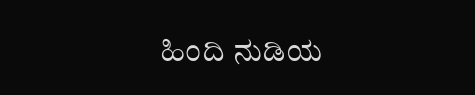ಹಿಂದಿ ನುಡಿಯ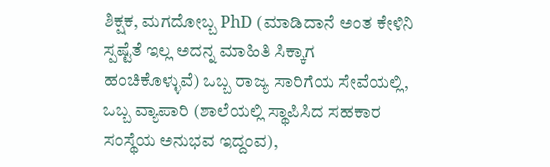ಶಿಕ್ಷಕ, ಮಗದೋಬ್ಬ PhD (ಮಾಡಿದಾನೆ ಅಂತ ಕೇಳಿನಿ ಸ್ಪಷ್ಟೆತೆ ಇಲ್ಲ ಅದನ್ನ ಮಾಹಿತಿ ಸಿಕ್ಕಾಗ ಹಂಚಿಕೊಳ್ಳುವೆ) ಒಬ್ಬ ರಾಜ್ಯ ಸಾರಿಗೆಯ ಸೇವೆಯಲ್ಲಿ, ಒಬ್ಬ ವ್ಯಾಪಾರಿ (ಶಾಲೆಯಲ್ಲಿ ಸ್ಥಾಪಿಸಿದ ಸಹಕಾರ ಸಂಸ್ಥೆಯ ಅನುಭವ ಇದ್ದಂವ),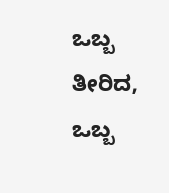ಒಬ್ಬ ತೀರಿದ, ಒಬ್ಬ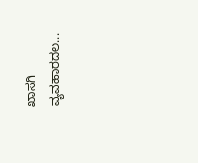ಖಾಸಗಿ ವ್ಯವಹಾರದಲ...